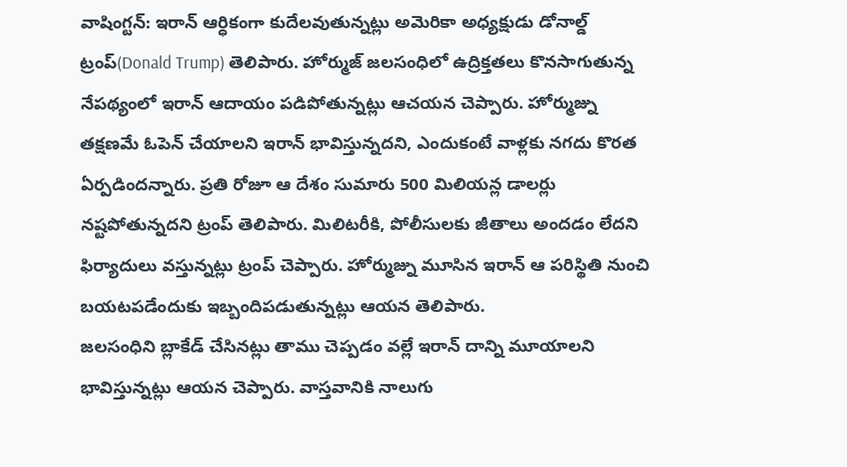వాషింగ్టన్: ఇరాన్ ఆర్ధికంగా కుదేలవుతున్నట్లు అమెరికా అధ్యక్షుడు డోనాల్డ్ ట్రంప్(Donald Trump) తెలిపారు. హోర్ముజ్ జలసంధిలో ఉద్రిక్తతలు కొనసాగుతున్న నేపథ్యంలో ఇరాన్ ఆదాయం పడిపోతున్నట్లు ఆచయన చెప్పారు. హోర్ముజ్ను తక్షణమే ఓపెన్ చేయాలని ఇరాన్ భావిస్తున్నదని, ఎందుకంటే వాళ్లకు నగదు కొరత ఏర్పడిందన్నారు. ప్రతి రోజూ ఆ దేశం సుమారు 500 మిలియన్ల డాలర్లు నష్టపోతున్నదని ట్రంప్ తెలిపారు. మిలిటరీకి, పోలీసులకు జీతాలు అందడం లేదని ఫిర్యాదులు వస్తున్నట్లు ట్రంప్ చెప్పారు. హోర్ముజ్ను మూసిన ఇరాన్ ఆ పరిస్థితి నుంచి బయటపడేందుకు ఇబ్బందిపడుతున్నట్లు ఆయన తెలిపారు.
జలసంధిని బ్లాకేడ్ చేసినట్లు తాము చెప్పడం వల్లే ఇరాన్ దాన్ని మూయాలని భావిస్తున్నట్లు ఆయన చెప్పారు. వాస్తవానికి నాలుగు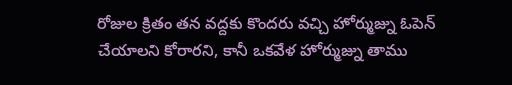రోజుల క్రితం తన వద్దకు కొందరు వచ్చి హోర్ముజ్ను ఓపెన్ చేయాలని కోరారని, కానీ ఒకవేళ హోర్ముజ్ను తాము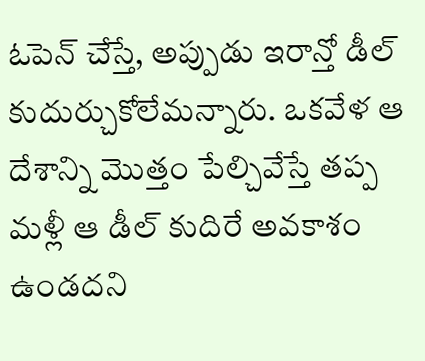ఓపెన్ చేస్తే, అప్పుడు ఇరాన్తో డీల్ కుదుర్చుకోలేమన్నారు. ఒకవేళ ఆ దేశాన్ని మొత్తం పేల్చివేస్తే తప్ప మళ్లీ ఆ డీల్ కుదిరే అవకాశం ఉండదని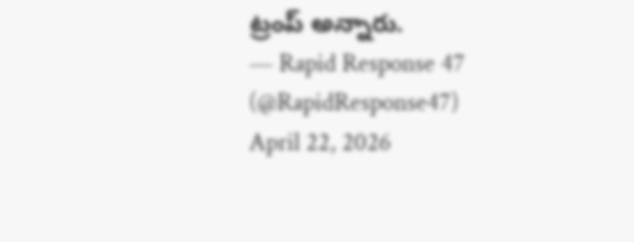ట్రంప్ అన్నారు.
— Rapid Response 47 (@RapidResponse47) April 22, 2026